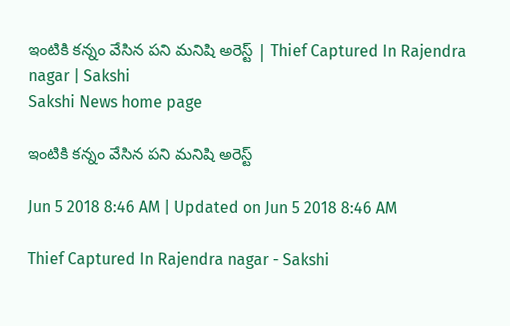ఇంటికి కన్నం వేసిన పని మనిషి అరెస్ట్‌ | Thief Captured In Rajendra nagar | Sakshi
Sakshi News home page

ఇంటికి కన్నం వేసిన పని మనిషి అరెస్ట్‌

Jun 5 2018 8:46 AM | Updated on Jun 5 2018 8:46 AM

Thief Captured In Rajendra nagar - Sakshi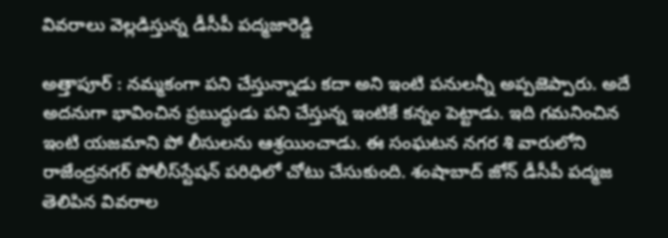వివరాలు వెల్లడిస్తున్న డీసీపీ పద్మజారెడ్డి

అత్తాపూర్‌ : నమ్మకంగా పని చేస్తున్నాడు కదా అని ఇంటి పనులన్నీ అప్పజెప్పారు. అదే అదనుగా భావించిన ప్రబుద్ధుడు పని చేస్తున్న ఇంటికే కన్నం పెట్టాడు. ఇది గమనించిన ఇంటి యజమాని పో లీసులను ఆశ్రయించాడు. ఈ సంఘటన నగర శి వారులోని రాజేంద్రనగర్‌ పోలీస్‌స్టేషన్‌ పరిధిలో చోటు చేసుకుంది. శంషాబాద్‌ జోన్‌ డీసీపీ పద్మజ తెలిపిన వివరాల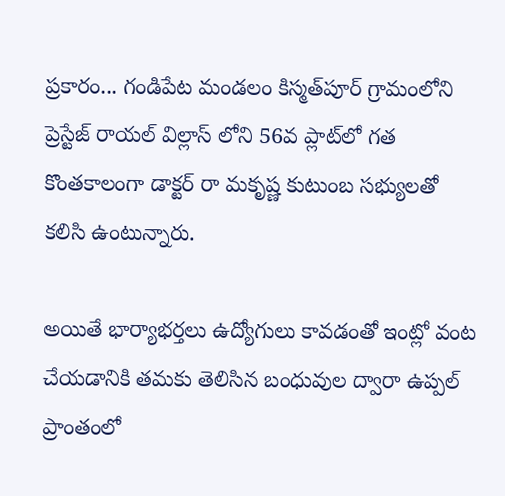ప్రకారం... గండిపేట మండలం కిస్మత్‌పూర్‌ గ్రామంలోని ప్రెస్టేజ్‌ రాయల్‌ విల్లాస్‌ లోని 56వ ప్లాట్‌లో గత కొంతకాలంగా డాక్టర్‌ రా మకృష్ణ కుటుంబ సభ్యులతో కలిసి ఉంటున్నారు.

అయితే భార్యాభర్తలు ఉద్యోగులు కావడంతో ఇంట్లో వంట చేయడానికి తమకు తెలిసిన బంధువుల ద్వారా ఉప్పల్‌ ప్రాంతంలో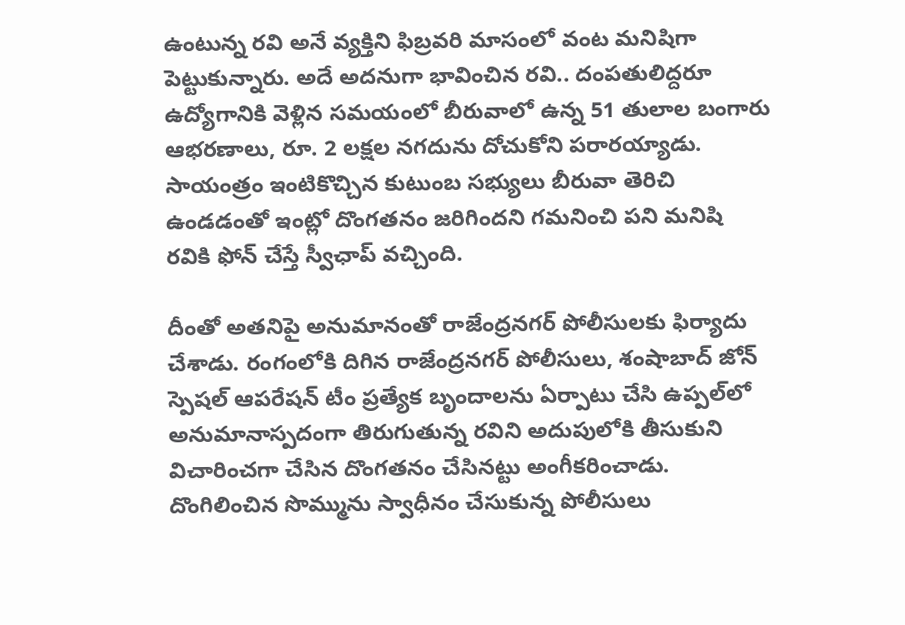ఉంటున్న రవి అనే వ్యక్తిని ఫిబ్రవరి మాసంలో వంట మనిషిగా పెట్టుకున్నారు. అదే అదనుగా భావించిన రవి.. దంపతులిద్దరూ ఉద్యోగానికి వెళ్లిన సమయంలో బీరువాలో ఉన్న 51 తులాల బంగారు ఆభరణాలు, రూ. 2 లక్షల నగదును దోచుకోని పరారయ్యాడు. సాయంత్రం ఇంటికొచ్చిన కుటుంబ సభ్యులు బీరువా తెరిచి ఉండడంతో ఇంట్లో దొంగతనం జరిగిందని గమనించి పని మనిషి రవికి ఫోన్‌ చేస్తే స్వీఛాప్‌ వచ్చింది.

దీంతో అతనిపై అనుమానంతో రాజేంద్రనగర్‌ పోలీసులకు ఫిర్యాదు చేశాడు. రంగంలోకి దిగిన రాజేంద్రనగర్‌ పోలీసులు, శంషాబాద్‌ జోన్‌ స్పెషల్‌ ఆపరేషన్‌ టీం ప్రత్యేక బృందాలను ఏర్పాటు చేసి ఉప్పల్‌లో అనుమానాస్పదంగా తిరుగుతున్న రవిని అదుపులోకి తీసుకుని విచారించగా చేసిన దొంగతనం చేసినట్టు అంగీకరించాడు. దొంగిలించిన సొమ్మును స్వాధీనం చేసుకున్న పోలీసులు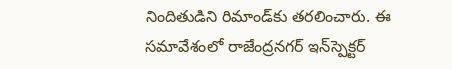నిందితుడిని రిమాండ్‌కు తరలించారు. ఈ సమావేశంలో రాజేంద్రనగర్‌ ఇన్‌స్పెక్టర్‌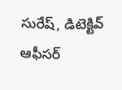సురేష్, డిటెక్టివ్‌ ఆఫీసర్‌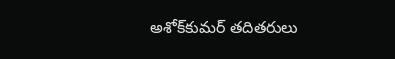అశోక్‌కుమర్‌ తదితరులు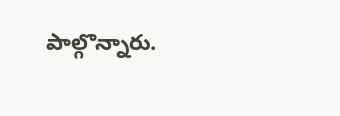పాల్గొన్నారు.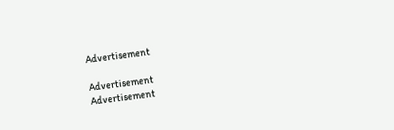Advertisement

Advertisement
Advertisement